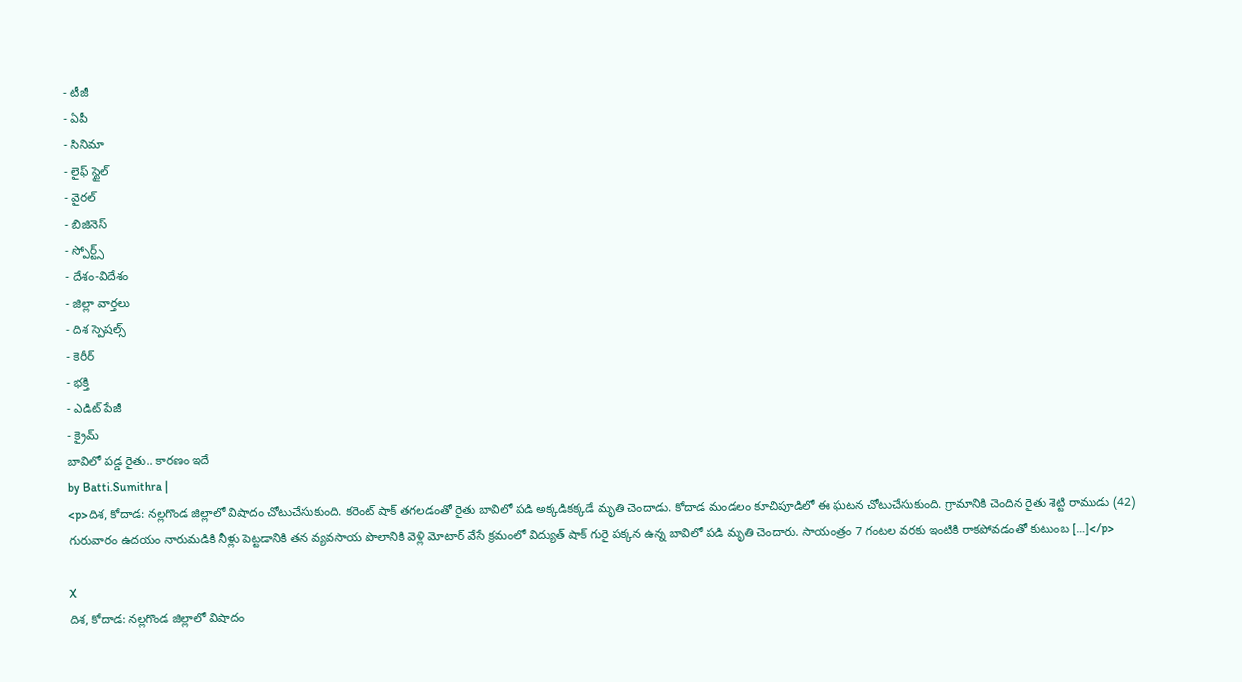- టీజీ
- ఏపీ
- సినిమా
- లైఫ్ స్టైల్
- వైరల్
- బిజినెస్
- స్పోర్ట్స్
- దేశం-విదేశం
- జిల్లా వార్తలు
- దిశ స్పెషల్స్
- కెరీర్
- భక్తి
- ఎడిట్ పేజీ
- క్రైమ్
బావిలో పడ్డ రైతు.. కారణం ఇదే
by Batti.Sumithra |
<p>దిశ, కోదాడ: నల్లగొండ జిల్లాలో విషాదం చోటుచేసుకుంది. కరెంట్ షాక్ తగలడంతో రైతు బావిలో పడి అక్కడికక్కడే మృతి చెందాడు. కోదాడ మండలం కూచిపూడిలో ఈ ఘటన చోటుచేసుకుంది. గ్రామానికి చెందిన రైతు శెట్టి రాముడు (42) గురువారం ఉదయం నారుమడికి నీళ్లు పెట్టడానికి తన వ్యవసాయ పొలానికి వెళ్లి మోటార్ వేసే క్రమంలో విద్యుత్ షాక్ గురై పక్కన ఉన్న బావిలో పడి మృతి చెందారు. సాయంత్రం 7 గంటల వరకు ఇంటికి రాకపోవడంతో కుటుంబ […]</p>

X
దిశ, కోదాడ: నల్లగొండ జిల్లాలో విషాదం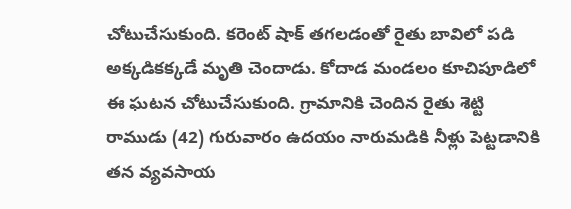చోటుచేసుకుంది. కరెంట్ షాక్ తగలడంతో రైతు బావిలో పడి అక్కడికక్కడే మృతి చెందాడు. కోదాడ మండలం కూచిపూడిలో ఈ ఘటన చోటుచేసుకుంది. గ్రామానికి చెందిన రైతు శెట్టి రాముడు (42) గురువారం ఉదయం నారుమడికి నీళ్లు పెట్టడానికి తన వ్యవసాయ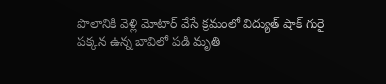పొలానికి వెళ్లి మోటార్ వేసే క్రమంలో విద్యుత్ షాక్ గురై పక్కన ఉన్న బావిలో పడి మృతి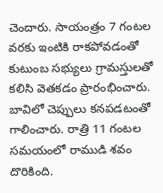చెందారు. సాయంత్రం 7 గంటల వరకు ఇంటికి రాకపోవడంతో కుటుంబ సభ్యులు గ్రామస్తులతో కలిసి వెతకడం ప్రారంభించారు. బావిలో చెప్పులు కనపడటంతో గాలించారు. రాత్రి 11 గంటల సమయంలో రాముడి శవం దొరికింది.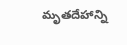మృతదేహాన్ని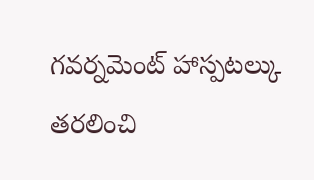గవర్నమెంట్ హాస్పటల్కు తరలించి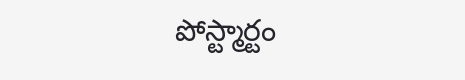పోస్ట్మార్టం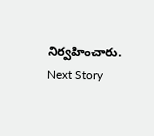నిర్వహించారు.
Next Story